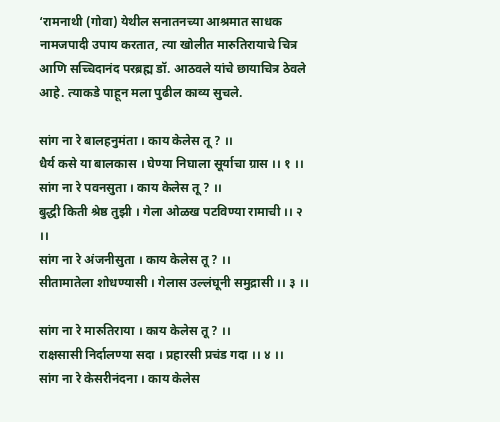‘रामनाथी (गोवा) येथील सनातनच्या आश्रमात साधक नामजपादी उपाय करतात, त्या खोलीत मारुतिरायाचे चित्र आणि सच्चिदानंद परब्रह्म डॉ. आठवले यांचे छायाचित्र ठेवले आहे. त्याकडे पाहून मला पुढील काव्य सुचले.

सांग ना रे बालहनुमंता । काय केलेस तू ? ।।
धैर्य कसे या बालकास । घेण्या निघाला सूर्याचा ग्रास ।। १ ।।
सांग ना रे पवनसुता । काय केलेस तू ? ।।
बुद्धी किती श्रेष्ठ तुझी । गेला ओळख पटविण्या रामाची ।। २ ।।
सांग ना रे अंजनीसुता । काय केलेस तू ? ।।
सीतामातेला शोधण्यासी । गेलास उल्लंघूनी समुद्रासी ।। ३ ।।

सांग ना रे मारुतिराया । काय केलेस तू ? ।।
राक्षसासी निर्दालण्या सदा । प्रहारसी प्रचंड गदा ।। ४ ।।
सांग ना रे केसरीनंदना । काय केलेस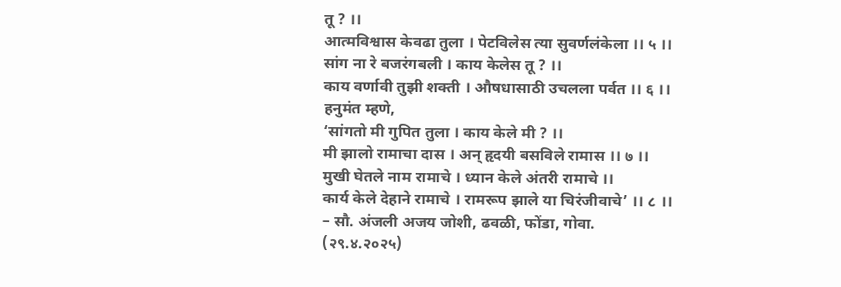तू ? ।।
आत्मविश्वास केवढा तुला । पेटविलेस त्या सुवर्णलंकेला ।। ५ ।।
सांग ना रे बजरंगबली । काय केलेस तू ? ।।
काय वर्णावी तुझी शक्ती । औषधासाठी उचलला पर्वत ।। ६ ।।
हनुमंत म्हणे,
‘सांगतो मी गुपित तुला । काय केले मी ? ।।
मी झालो रामाचा दास । अन् हृदयी बसविले रामास ।। ७ ।।
मुखी घेतले नाम रामाचे । ध्यान केले अंतरी रामाचे ।।
कार्य केले देहाने रामाचे । रामरूप झाले या चिरंजीवाचे’ ।। ८ ।।
– सौ. अंजली अजय जोशी, ढवळी, फोंडा, गोवा.
(२९.४.२०२५)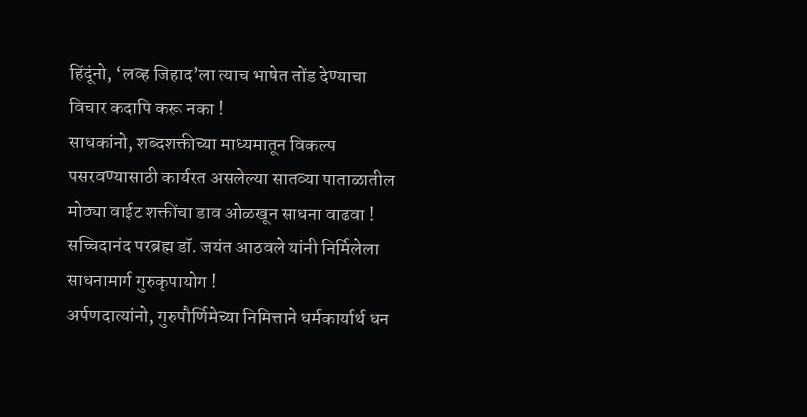हिंदूंनो, ‘लव्ह जिहाद’ला त्याच भाषेत तोंड देण्याचा विचार कदापि करू नका !
साधकांनो, शब्दशक्तीच्या माध्यमातून विकल्प पसरवण्यासाठी कार्यरत असलेल्या सातव्या पाताळातील मोठ्या वाईट शक्तींचा डाव ओळखून साधना वाढवा !
सच्चिदानंद परब्रह्म डॉ. जयंत आठवले यांनी निर्मिलेला साधनामार्ग गुरुकृपायोग !
अर्पणदात्यांनो, गुरुपौर्णिमेच्या निमित्ताने धर्मकार्यार्थ धन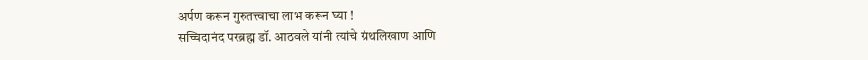अर्पण करून गुरुतत्त्वाचा लाभ करून घ्या !
सच्चिदानंद परब्रह्म डॉ. आठवले यांनी त्यांचे ग्रंथलिखाण आणि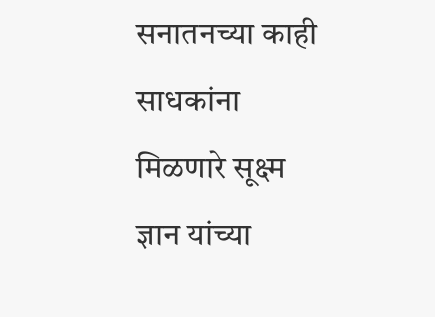सनातनच्या काही साधकांना मिळणारे सूक्ष्म ज्ञान यांच्या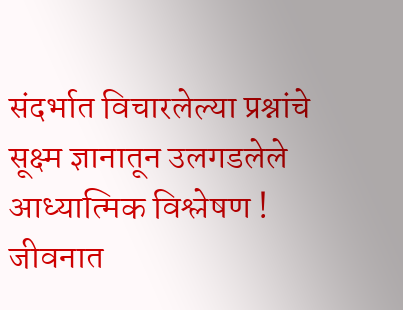संदर्भात विचारलेल्या प्रश्नांचे सूक्ष्म ज्ञानातून उलगडलेले आध्यात्मिक विश्लेषण !
जीवनात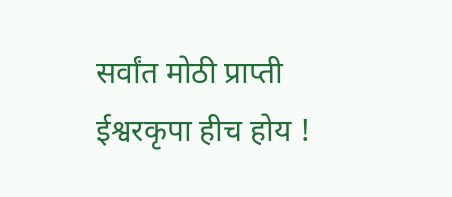सर्वांत मोठी प्राप्ती ईश्वरकृपा हीच होय !